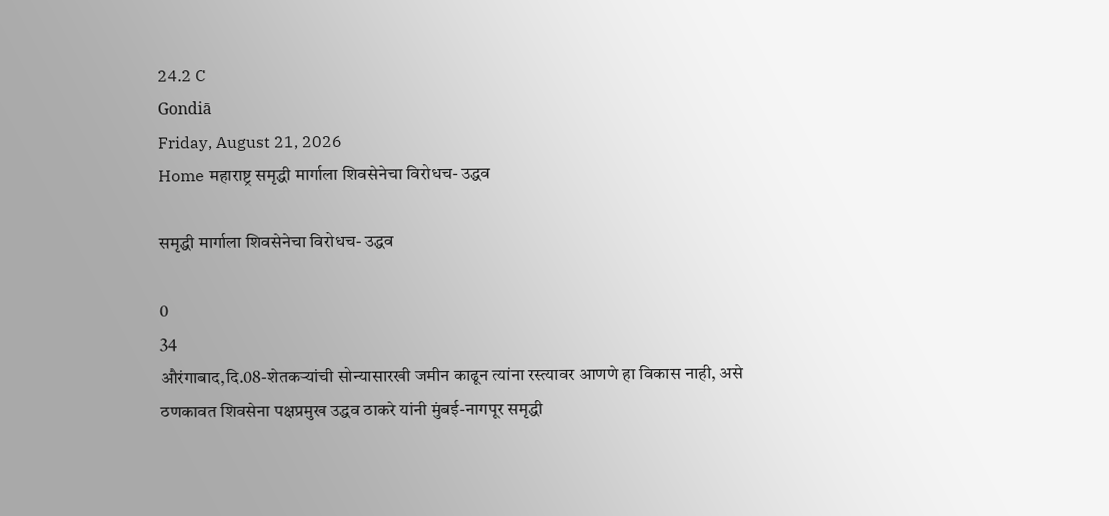24.2 C
Gondiā
Friday, August 21, 2026
Home महाराष्ट्र समृद्धी मार्गाला शिवसेनेचा विरोधच- उद्धव

समृद्धी मार्गाला शिवसेनेचा विरोधच- उद्धव

0
34
औरंगाबाद,दि.08-शेतकऱ्यांची सोन्यासारखी जमीन काढून त्यांना रस्त्यावर आणणे हा विकास नाही, असे ठणकावत शिवसेना पक्षप्रमुख उद्धव ठाकरे यांनी मुंबई-नागपूर समृद्धी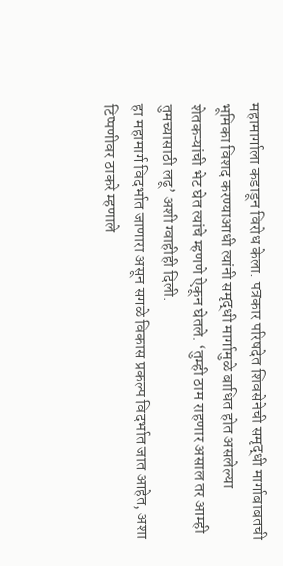महामार्गाला कडाडून विरोध केला. पत्रकार परिषदेत शिवसेनेची समृद्धी मार्गाबाबतची भूमिका विशद करण्याआधी त्यांनी समृद्धी मार्गामुळे बाधित होत असलेल्या शेतकऱ्यांची भेट घेत त्यांचे म्हणणे ऐकून घेतले. ‘तुम्ही ठाम राहणार असाल तर आम्ही तुमच्यासाठी लढू’ अशी ग्वाहीही दिली.
हा महामार्ग विदर्भात जाणारा असून सगळे विकास प्रकल्प विदर्भात जात आहेत, अशा टिप्पणीवर ठाकरे म्हणाले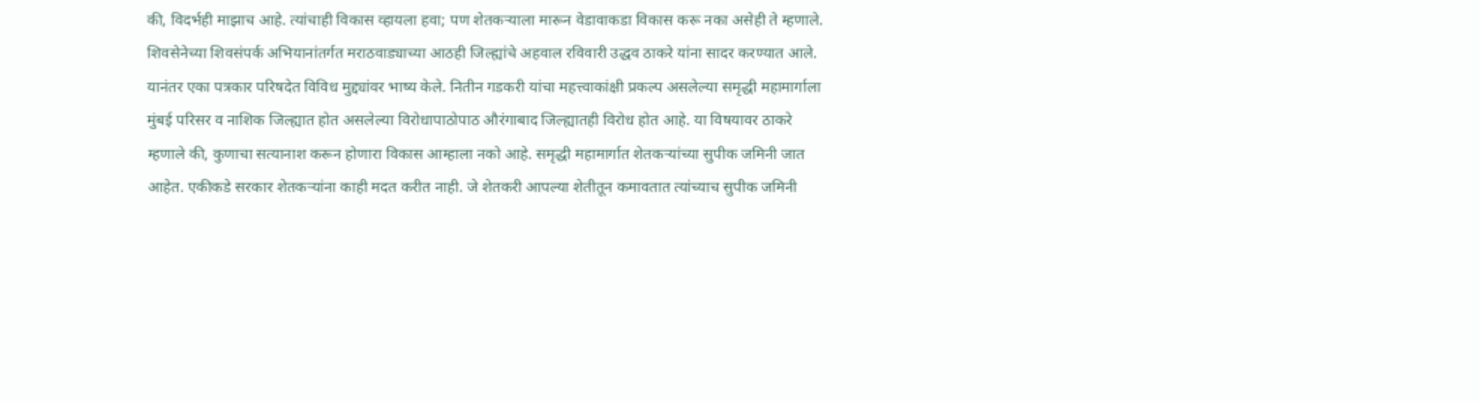की, विदर्भही माझाच आहे. त्यांचाही विकास व्हायला हवा; पण शेतकऱ्याला मारून वेडावाकडा विकास करू नका असेही ते म्हणाले.
शिवसेनेच्या शिवसंपर्क अभियानांतर्गत मराठवाड्याच्या आठही जिल्ह्यांचे अहवाल रविवारी उद्धव ठाकरे यांना सादर करण्यात आले. यानंतर एका पत्रकार परिषदेत विविध मुद्द्यांवर भाष्य केले. नितीन गडकरी यांचा महत्त्वाकांक्षी प्रकल्प असलेल्या समृद्धी महामार्गाला मुंबई परिसर व नाशिक जिल्ह्यात होत असलेल्या विरोधापाठोपाठ औरंगाबाद जिल्ह्यातही विरोध होत आहे. या विषयावर ठाकरे म्हणाले की, कुणाचा सत्यानाश करून होणारा विकास आम्हाला नको आहे. समृद्धी महामार्गात शेतकऱ्यांच्या सुपीक जमिनी जात आहेत. एकीकडे सरकार शेतकऱ्यांना काही मदत करीत नाही. जे शेतकरी आपल्या शेतीतून कमावतात त्यांच्याच सुपीक जमिनी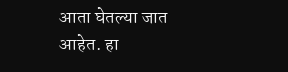आता घेतल्या जात आहेत. हा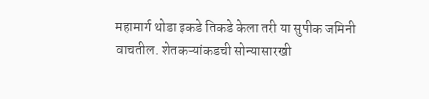महामार्ग थोडा इकडे तिकडे केला तरी या सुपीक जमिनी वाचतील. शेतकऱ्यांकडची सोन्यासारखी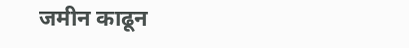जमीन काढून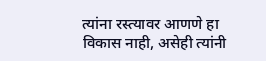त्यांना रस्त्यावर आणणे हा विकास नाही, असेही त्यांनी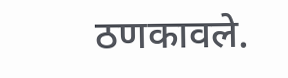ठणकावले.